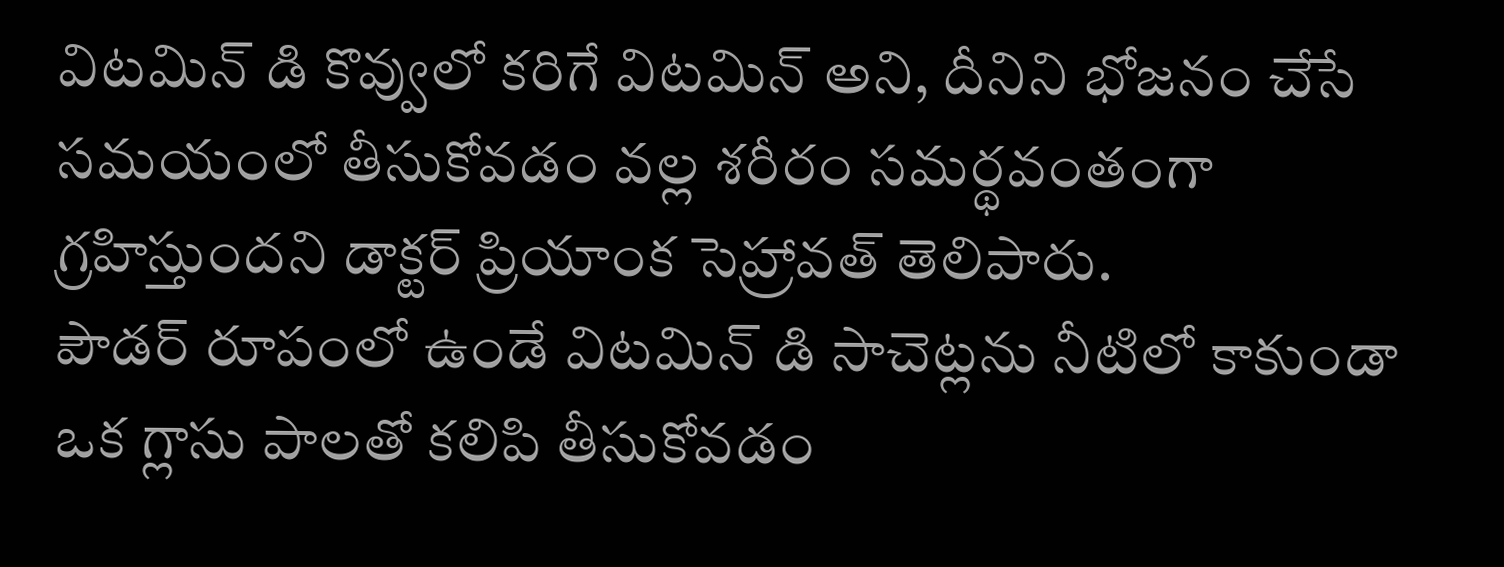విటమిన్ డి కొవ్వులో కరిగే విటమిన్ అని, దీనిని భోజనం చేసే సమయంలో తీసుకోవడం వల్ల శరీరం సమర్థవంతంగా గ్రహిస్తుందని డాక్టర్ ప్రియాంక సెహ్రావత్ తెలిపారు.
పౌడర్ రూపంలో ఉండే విటమిన్ డి సాచెట్లను నీటిలో కాకుండా ఒక గ్లాసు పాలతో కలిపి తీసుకోవడం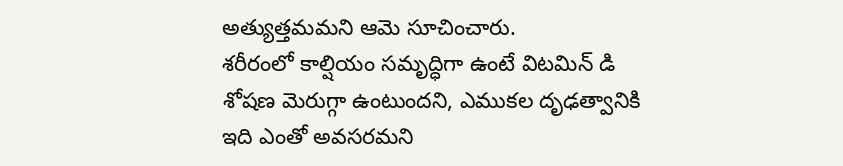అత్యుత్తమమని ఆమె సూచించారు.
శరీరంలో కాల్షియం సమృద్ధిగా ఉంటే విటమిన్ డి శోషణ మెరుగ్గా ఉంటుందని, ఎముకల దృఢత్వానికి ఇది ఎంతో అవసరమని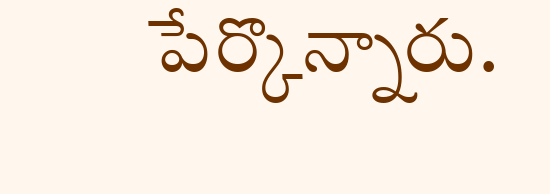పేర్కొన్నారు.